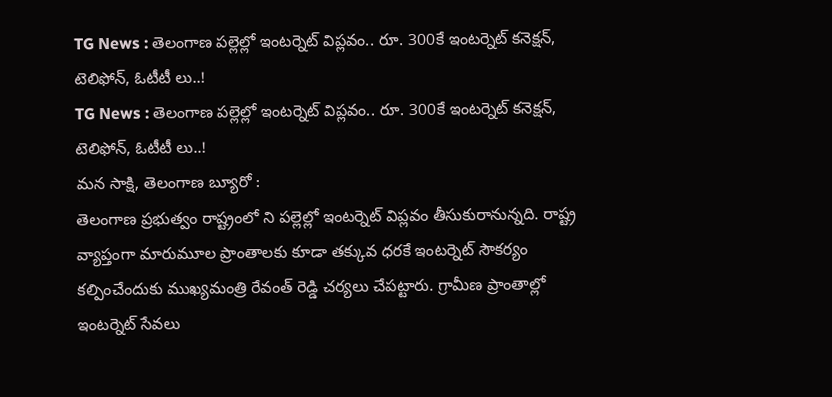TG News : తెలంగాణ పల్లెల్లో ఇంటర్నెట్ విప్లవం.. రూ. 300కే ఇంటర్నెట్ కనెక్షన్, టెలిఫోన్, ఓటీటీ లు..!
TG News : తెలంగాణ పల్లెల్లో ఇంటర్నెట్ విప్లవం.. రూ. 300కే ఇంటర్నెట్ కనెక్షన్, టెలిఫోన్, ఓటీటీ లు..!
మన సాక్షి, తెలంగాణ బ్యూరో :
తెలంగాణ ప్రభుత్వం రాష్ట్రంలో ని పల్లెల్లో ఇంటర్నెట్ విప్లవం తీసుకురానున్నది. రాష్ట్ర వ్యాప్తంగా మారుమూల ప్రాంతాలకు కూడా తక్కువ ధరకే ఇంటర్నెట్ సౌకర్యం కల్పించేందుకు ముఖ్యమంత్రి రేవంత్ రెడ్డి చర్యలు చేపట్టారు. గ్రామీణ ప్రాంతాల్లో ఇంటర్నెట్ సేవలు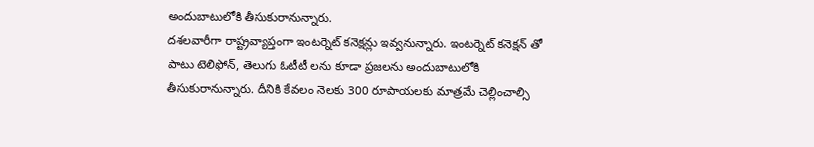అందుబాటులోకి తీసుకురానున్నారు.
దశలవారీగా రాష్ట్రవ్యాప్తంగా ఇంటర్నెట్ కనెక్షన్లు ఇవ్వనున్నారు. ఇంటర్నెట్ కనెక్షన్ తో పాటు టెలిఫోన్, తెలుగు ఓటీటీ లను కూడా ప్రజలను అందుబాటులోకి తీసుకురానున్నారు. దీనికి కేవలం నెలకు 300 రూపాయలకు మాత్రమే చెల్లించాల్సి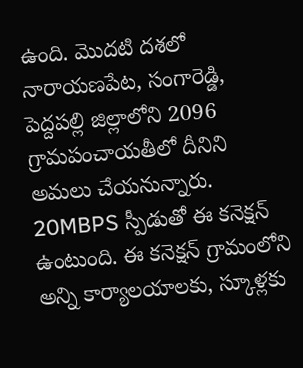ఉంది. మొదటి దశలో నారాయణపేట, సంగారెడ్డి, పెద్దపల్లి జిల్లాలోని 2096 గ్రామపంచాయతీలో దీనిని అమలు చేయనున్నారు.
20MBPS స్పీడుతో ఈ కనెక్షన్ ఉంటుంది. ఈ కనెక్షన్ గ్రామంలోని అన్ని కార్యాలయాలకు, స్కూళ్లకు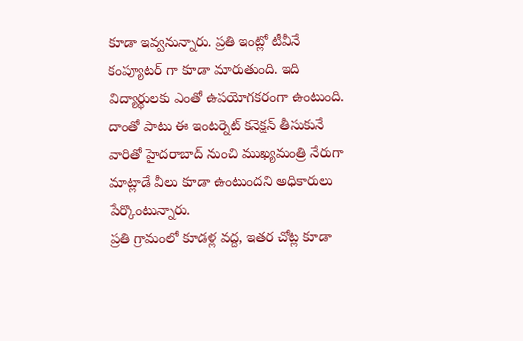కూడా ఇవ్వనున్నారు. ప్రతి ఇంట్లో టీవీనే కంప్యూటర్ గా కూడా మారుతుంది. ఇది విద్యార్థులకు ఎంతో ఉపయోగకరంగా ఉంటుంది. దాంతో పాటు ఈ ఇంటర్నెట్ కనెక్షన్ తీసుకునే వారితో హైదరాబాద్ నుంచి ముఖ్యమంత్రి నేరుగా మాట్లాడే వీలు కూడా ఉంటుందని అధికారులు పేర్కొంటున్నారు.
ప్రతి గ్రామంలో కూడళ్ల వద్ద, ఇతర చోట్ల కూడా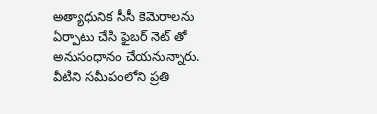అత్యాధునిక సీసీ కెమెరాలను ఏర్పాటు చేసి ఫైబర్ నెట్ తో అనుసంధానం చేయనున్నారు. వీటిని సమీపంలోని ప్రతి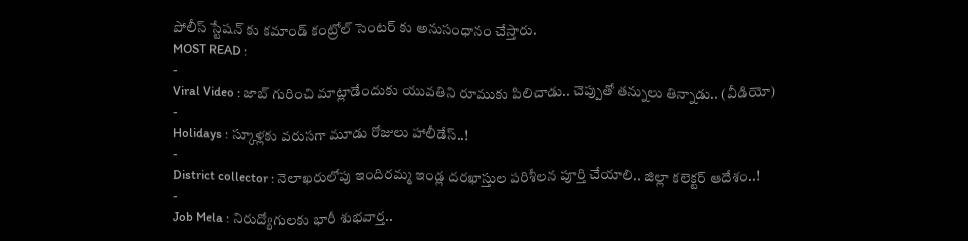పోలీస్ స్టేషన్ కు కమాండ్ కంట్రోల్ సెంటర్ కు అనుసంధానం చేస్తారు.
MOST READ :
-
Viral Video : జాబ్ గురించి మాట్లాడేందుకు యువతిని రూముకు పిలిచాడు.. చెప్పుతో తన్నులు తిన్నాడు.. (వీడియో)
-
Holidays : స్కూళ్లకు వరుసగా మూడు రోజులు హాలీడేస్..!
-
District collector : నెలాఖరులోపు ఇందిరమ్మ ఇండ్ల దరఖాస్తుల పరిశీలన పూర్తి చేయాలి.. జిల్లా కలెక్టర్ ఆదేశం..!
-
Job Mela : నిరుద్యోగులకు భారీ శుభవార్త..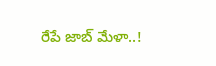రేపే జాబ్ మేళా..!